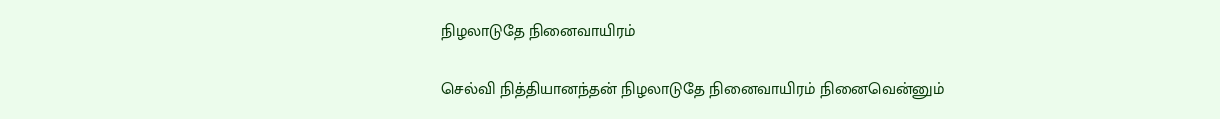நிழலாடுதே நினைவாயிரம்

செல்வி நித்தியானந்தன் நிழலாடுதே நினைவாயிரம் நினைவென்னும்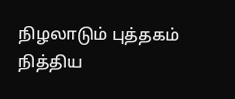நிழலாடும் புத்தகம் நித்திய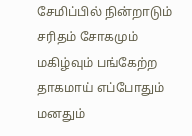சேமிப்பில் நின்றாடும் சரிதம் சோகமும் மகிழ்வும் பங்கேற்ற தாகமாய் எப்போதும் மனதும்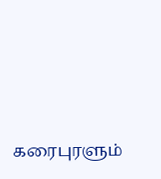கரைபுரளும்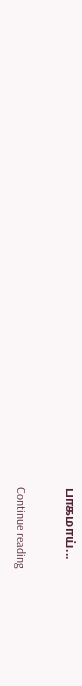பாகமாய்...

Continue reading